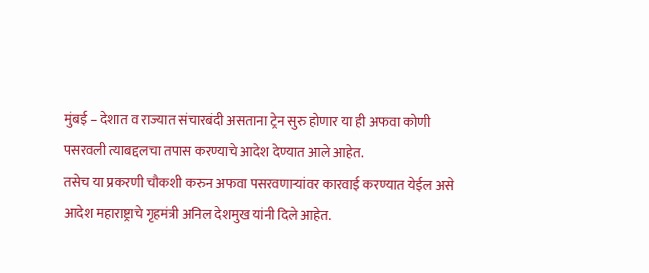मुंबई – देशात व राज्यात संचारबंदी असताना ट्रेन सुरु होणार या ही अफवा कोणी पसरवली त्याबद्दलचा तपास करण्याचे आदेश देण्यात आले आहेत.
तसेच या प्रकरणी चौकशी करुन अफवा पसरवणाऱ्यांवर कारवाई करण्यात येईल असे आदेश महाराष्ट्राचे गृहमंत्री अनिल देशमुख यांनी दिले आहेत.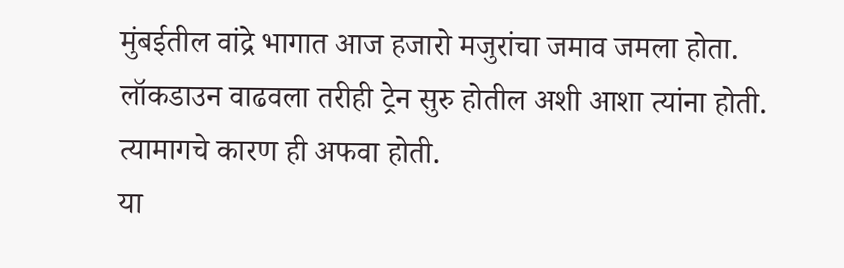मुंबईतील वांद्रे भागात आज हजारो मजुरांचा जमाव जमला होता.
लॉकडाउन वाढवला तरीही ट्रेन सुरु होतील अशी आशा त्यांना होती.
त्यामागचे कारण ही अफवा होती.
या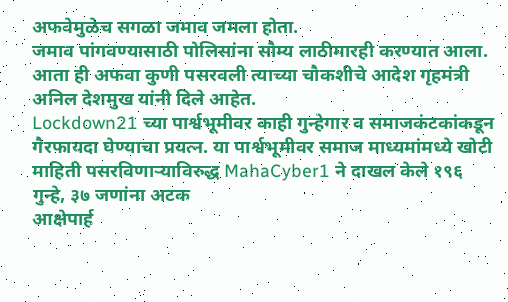अफवेमुळेच सगळा जमाव जमला होता.
जमाव पांगवण्यासाठी पोलिसांना सौम्य लाठीमारही करण्यात आला.
आता ही अफवा कुणी पसरवली त्याच्या चौकशीचे आदेश गृहमंत्री अनिल देशमुख यांनी दिले आहेत.
Lockdown21 च्या पार्श्वभूमीवर काही गुन्हेगार व समाजकंटकांकडून गैरफायदा घेण्याचा प्रयत्न. या पार्श्वभूमीवर समाज माध्यमांमध्ये खोटी माहिती पसरविणाऱ्याविरुद्ध MahaCyber1 ने दाखल केले १९६ गुन्हे, ३७ जणांना अटक
आक्षेपार्ह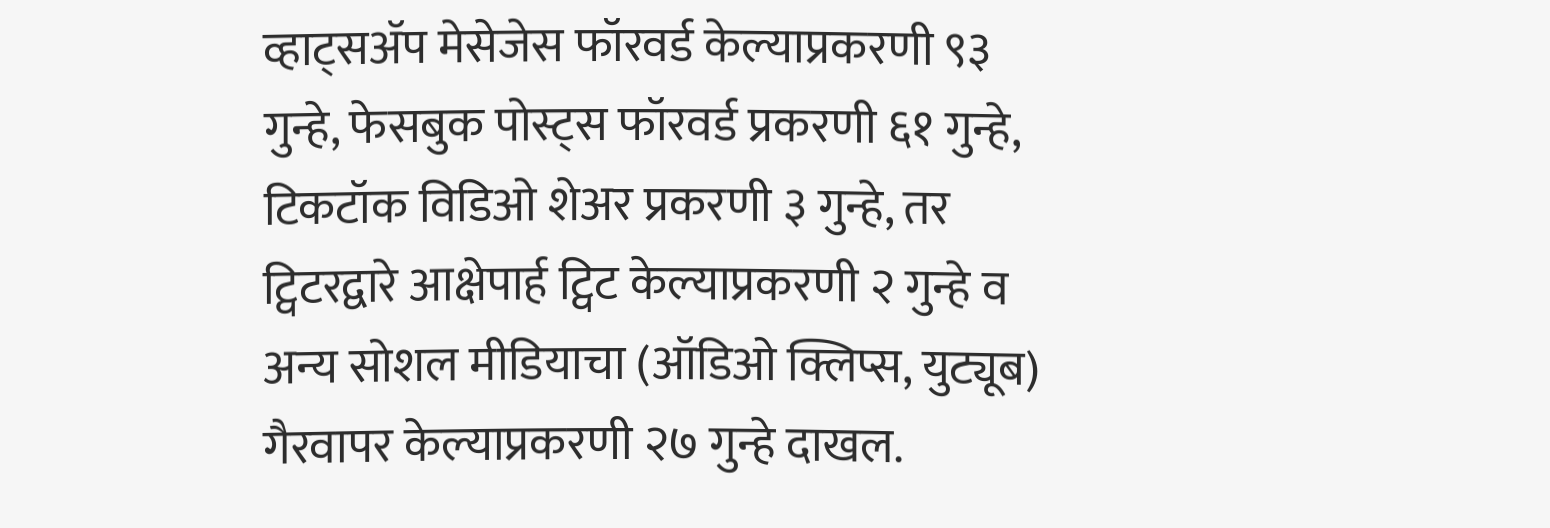व्हाट्सॲप मेसेजेस फॉरवर्ड केल्याप्रकरणी ९३ गुन्हे, फेसबुक पोस्ट्स फॉरवर्ड प्रकरणी ६१ गुन्हे, टिकटॉक विडिओ शेअर प्रकरणी ३ गुन्हे, तर ट्विटरद्वारे आक्षेपार्ह ट्विट केल्याप्रकरणी २ गुन्हे व अन्य सोशल मीडियाचा (ऑडिओ क्लिप्स, युट्यूब) गैरवापर केल्याप्रकरणी २७ गुन्हे दाखल.